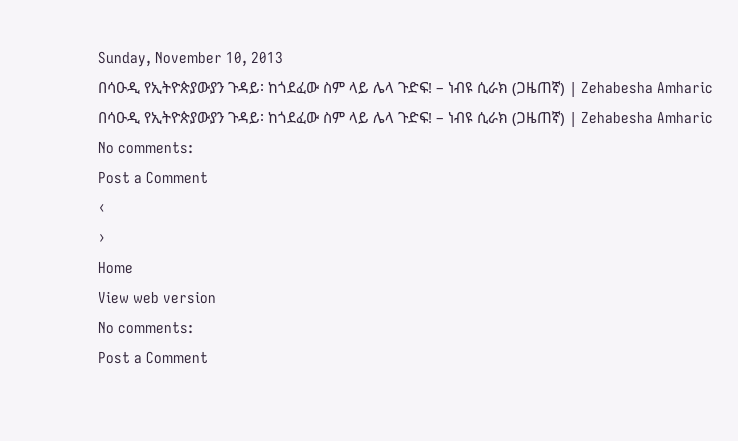Sunday, November 10, 2013
በሳዑዲ የኢትዮጵያውያን ጉዳይ፡ ከጎደፈው ስም ላይ ሌላ ጉድፍ! – ነብዩ ሲራክ (ጋዜጠኛ) | Zehabesha Amharic
በሳዑዲ የኢትዮጵያውያን ጉዳይ፡ ከጎደፈው ስም ላይ ሌላ ጉድፍ! – ነብዩ ሲራክ (ጋዜጠኛ) | Zehabesha Amharic
No comments:
Post a Comment
‹
›
Home
View web version
No comments:
Post a Comment